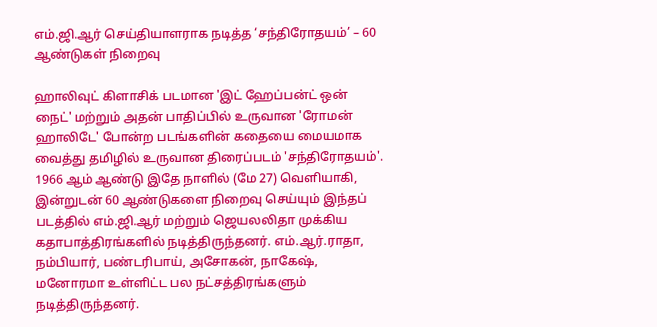எம்.ஜி.ஆர் செய்தியாளராக நடித்த ‘சந்திரோதயம்’ – 60 ஆண்டுகள் நிறைவு

ஹாலிவுட் கிளாசிக் படமான 'இட் ஹேப்பன்ட் ஒன் நைட்' மற்றும் அதன் பாதிப்பில் உருவான 'ரோமன் ஹாலிடே' போன்ற படங்களின் கதையை மையமாக வைத்து தமிழில் உருவான திரைப்படம் 'சந்திரோதயம்'. 1966 ஆம் ஆண்டு இதே நாளில் (மே 27) வெளியாகி, இன்றுடன் 60 ஆண்டுகளை நிறைவு செய்யும் இந்தப் படத்தில் எம்.ஜி.ஆர் மற்றும் ஜெயலலிதா முக்கிய கதாபாத்திரங்களில் நடித்திருந்தனர். எம்.ஆர்.ராதா, நம்பியார், பண்டரிபாய், அசோகன், நாகேஷ், மனோரமா உள்ளிட்ட பல நட்சத்திரங்களும் நடித்திருந்தனர்.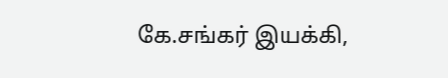கே.சங்கர் இயக்கி,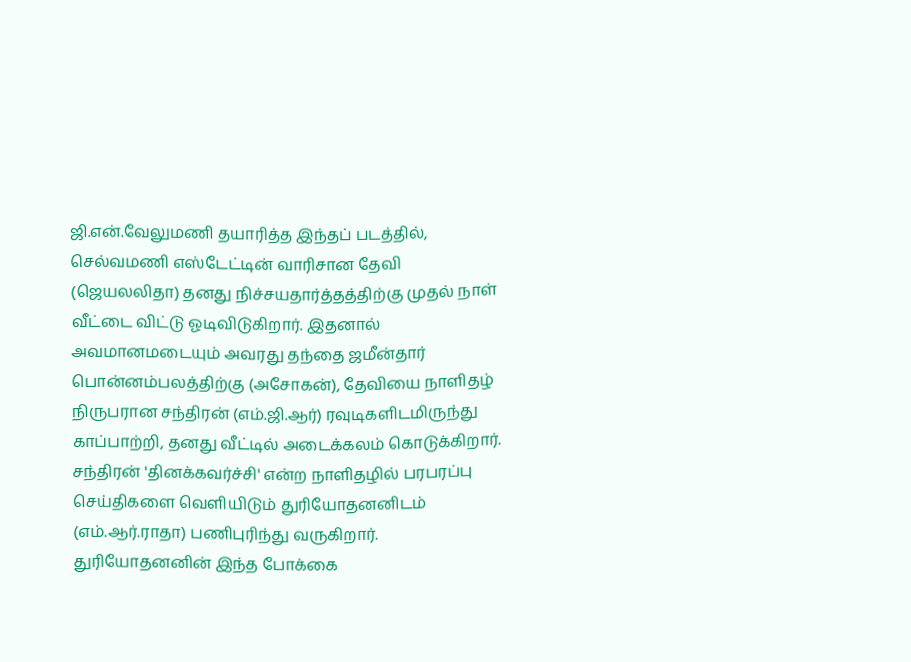ஜி.என்.வேலுமணி தயாரித்த இந்தப் படத்தில், செல்வமணி எஸ்டேட்டின் வாரிசான தேவி (ஜெயலலிதா) தனது நிச்சயதார்த்தத்திற்கு முதல் நாள் வீட்டை விட்டு ஓடிவிடுகிறார். இதனால் அவமானமடையும் அவரது தந்தை ஜமீன்தார் பொன்னம்பலத்திற்கு (அசோகன்), தேவியை நாளிதழ் நிருபரான சந்திரன் (எம்.ஜி.ஆர்) ரவுடிகளிடமிருந்து காப்பாற்றி, தனது வீட்டில் அடைக்கலம் கொடுக்கிறார். சந்திரன் 'தினக்கவர்ச்சி' என்ற நாளிதழில் பரபரப்பு செய்திகளை வெளியிடும் துரியோதனனிடம் (எம்.ஆர்.ராதா) பணிபுரிந்து வருகிறார். துரியோதனனின் இந்த போக்கை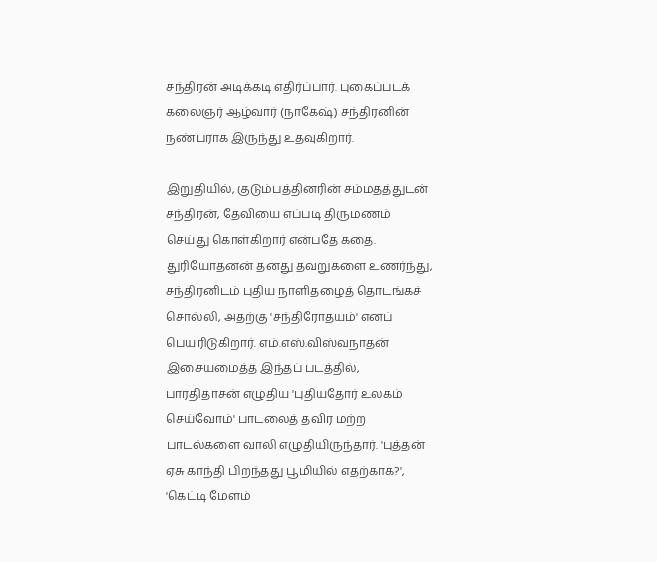சந்திரன் அடிக்கடி எதிர்ப்பார். புகைப்படக் கலைஞர் ஆழ்வார் (நாகேஷ்) சந்திரனின் நண்பராக இருந்து உதவுகிறார்.

இறுதியில், குடும்பத்தினரின் சம்மதத்துடன் சந்திரன், தேவியை எப்படி திருமணம் செய்து கொள்கிறார் என்பதே கதை. துரியோதனன் தனது தவறுகளை உணர்ந்து, சந்திரனிடம் புதிய நாளிதழைத் தொடங்கச் சொல்லி, அதற்கு 'சந்திரோதயம்' எனப் பெயரிடுகிறார். எம்.எஸ்.விஸ்வநாதன் இசையமைத்த இந்தப் படத்தில், பாரதிதாசன் எழுதிய 'புதியதோர் உலகம் செய்வோம்' பாடலைத் தவிர மற்ற பாடல்களை வாலி எழுதியிருந்தார். 'புத்தன் ஏசு காந்தி பிறந்தது பூமியில் எதற்காக?', 'கெட்டி மேளம்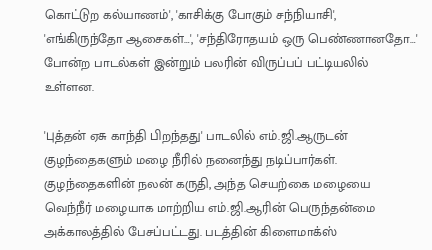கொட்டுற கல்யாணம்', 'காசிக்கு போகும் சந்நியாசி', 'எங்கிருந்தோ ஆசைகள்…', 'சந்திரோதயம் ஒரு பெண்ணானதோ…' போன்ற பாடல்கள் இன்றும் பலரின் விருப்பப் பட்டியலில் உள்ளன.

'புத்தன் ஏசு காந்தி பிறந்தது' பாடலில் எம்.ஜி.ஆருடன் குழந்தைகளும் மழை நீரில் நனைந்து நடிப்பார்கள். குழந்தைகளின் நலன் கருதி, அந்த செயற்கை மழையை வெந்நீர் மழையாக மாற்றிய எம்.ஜி.ஆரின் பெருந்தன்மை அக்காலத்தில் பேசப்பட்டது. படத்தின் கிளைமாக்ஸ்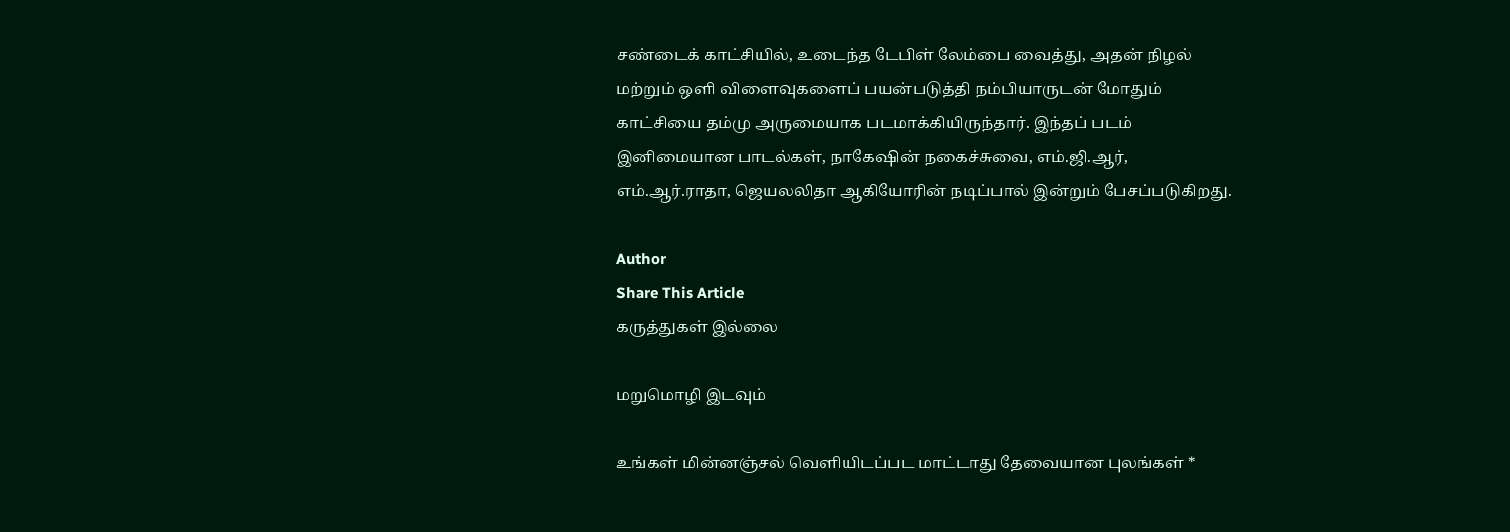சண்டைக் காட்சியில், உடைந்த டேபிள் லேம்பை வைத்து, அதன் நிழல் மற்றும் ஒளி விளைவுகளைப் பயன்படுத்தி நம்பியாருடன் மோதும் காட்சியை தம்மு அருமையாக படமாக்கியிருந்தார். இந்தப் படம் இனிமையான பாடல்கள், நாகேஷின் நகைச்சுவை, எம்.ஜி.ஆர், எம்.ஆர்.ராதா, ஜெயலலிதா ஆகியோரின் நடிப்பால் இன்றும் பேசப்படுகிறது.

Author
Share This Article
கருத்துகள் இல்லை

மறுமொழி இடவும்

உங்கள் மின்னஞ்சல் வெளியிடப்பட மாட்டாது தேவையான புலங்கள் *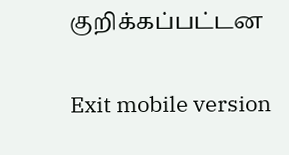குறிக்கப்பட்டன

Exit mobile version